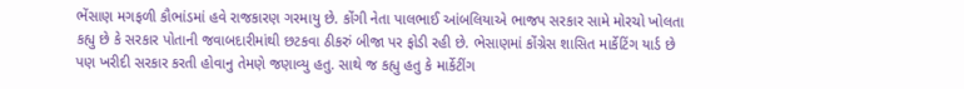ભેંસાણ મગફળી કૌભાંડમાં હવે રાજકારણ ગરમાયુ છે. કોંગી નેતા પાલભાઈ આંબલિયાએ ભાજપ સરકાર સામે મોરચો ખોલતા કહ્યુ છે કે સરકાર પોતાની જવાબદારીમાંથી છટકવા ઠીકરું બીજા પર ફોડી રહી છે. ભેસાણમાં કોંગ્રેસ શાસિત માર્કેટિંગ યાર્ડ છે પણ ખરીદી સરકાર કરતી હોવાનુ તેમણે જણાવ્યુ હતુ. સાથે જ કહ્યુ હતુ કે માર્કેટીંગ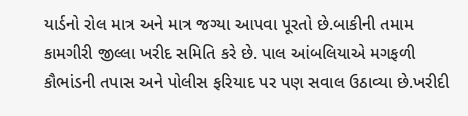યાર્ડનો રોલ માત્ર અને માત્ર જગ્યા આપવા પૂરતો છે.બાકીની તમામ કામગીરી જીલ્લા ખરીદ સમિતિ કરે છે. પાલ આંબલિયાએ મગફળી કૌભાંડની તપાસ અને પોલીસ ફરિયાદ પર પણ સવાલ ઉઠાવ્યા છે.ખરીદી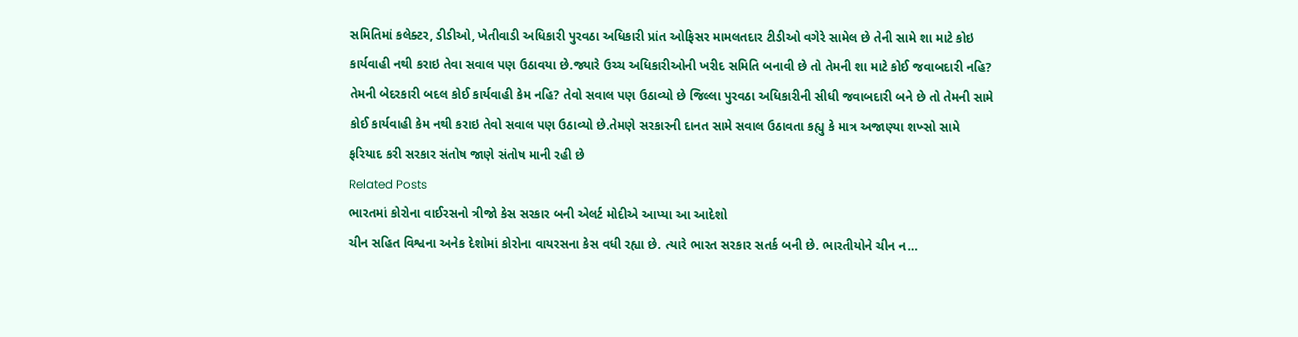સમિતિમાં કલેક્ટર, ડીડીઓ, ખેતીવાડી અધિકારી પુરવઠા અધિકારી પ્રાંત ઓફિસર મામલતદાર ટીડીઓ વગેરે સામેલ છે તેની સામે શા માટે કોઇ કાર્યવાહી નથી કરાઇ તેવા સવાલ પણ ઉઠાવયા છે.જ્યારે ઉચ્ચ અધિકારીઓની ખરીદ સમિતિ બનાવી છે તો તેમની શા માટે કોઈ જવાબદારી નહિ? તેમની બેદરકારી બદલ કોઈ કાર્યવાહી કેમ નહિ? તેવો સવાલ પણ ઉઠાવ્યો છે જિલ્લા પુરવઠા અધિકારીની સીધી જવાબદારી બને છે તો તેમની સામે કોઈ કાર્યવાહી કેમ નથી કરાઇ તેવો સવાલ પણ ઉઠાવ્યો છે.તેમણે સરકારની દાનત સામે સવાલ ઉઠાવતા કહ્યુ કે માત્ર અજાણ્યા શખ્સો સામે ફરિયાદ કરી સરકાર સંતોષ જાણે સંતોષ માની રહી છે
Related Posts
ભારતમાં કોરોના વાઈરસનો ત્રીજો કેસ સરકાર બની એલર્ટ મોદીએ આપ્યા આ આદેશો
ચીન સહિત વિશ્વના અનેક દેશોમાં કોરોના વાયરસના કેસ વધી રહ્યા છે. ત્યારે ભારત સરકાર સતર્ક બની છે. ભારતીયોને ચીન ન…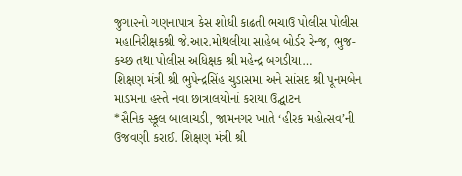જુગા૨નો ગણનાપાત્ર કેસ શોધી કાઢતી ભચાઉ પોલીસ પોલીસ મહાનિરીક્ષકશ્રી જે.આર.મોથલીયા સાહેબ બોર્ડર રેન્જ, ભુજ-કચ્છ તથા પોલીસ અધિક્ષક શ્રી મહેન્દ્ર બગડીયા…
શિક્ષણ મંત્રી શ્રી ભુપેન્દ્રસિંહ ચુડાસમા અને સાંસદ શ્રી પૂનમબેન માડમના હસ્તે નવા છાત્રાલયોનાં કરાયા ઉદ્ઘાટન
*સૈનિક સ્કૂલ બાલાચડી, જામનગર ખાતે ‘હીરક મહોત્સવ’ની ઉજવણી કરાઈ. શિક્ષણ મંત્રી શ્રી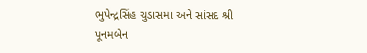ભુપેન્દ્રસિંહ ચુડાસમા અને સાંસદ શ્રી પૂનમબેન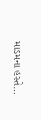માડમના હસ્તે…